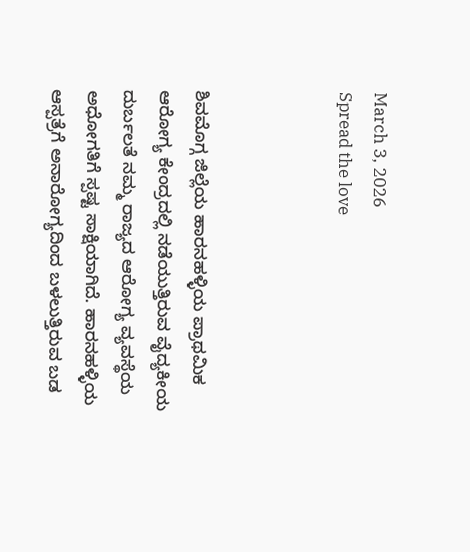March 3, 2026
Spread the love



ಶಿವಮೊಗ್ಗ ಜಿಲ್ಲೆಯ ಹಾರನಹಳ್ಳಿಯ ಪ್ರಾಥಮಿಕ ಆರೋಗ್ಯ ಕೇಂದ್ರದಲ್ಲಿ ನಡೆಯುತ್ತಿರುವ ವೈದ್ಯಕೀಯ ದುರ್ಬಲತೆ ನಮ್ಮ ರಾಜ್ಯದ ಆರೋಗ್ಯ ವ್ಯವಸ್ಥೆಯ ಅಧೋಗತಿಗೆ ಸ್ಪಷ್ಟ ಸಾಕ್ಷಿಯಾಗಿದೆ. ಹಾರನಹಳ್ಳಿಯ ಆಸ್ಪತ್ರೆಗೆ ಅನಾರೋಗ್ಯದಿಂದ ಬಳಲುತ್ತಿರುವ ಬಡ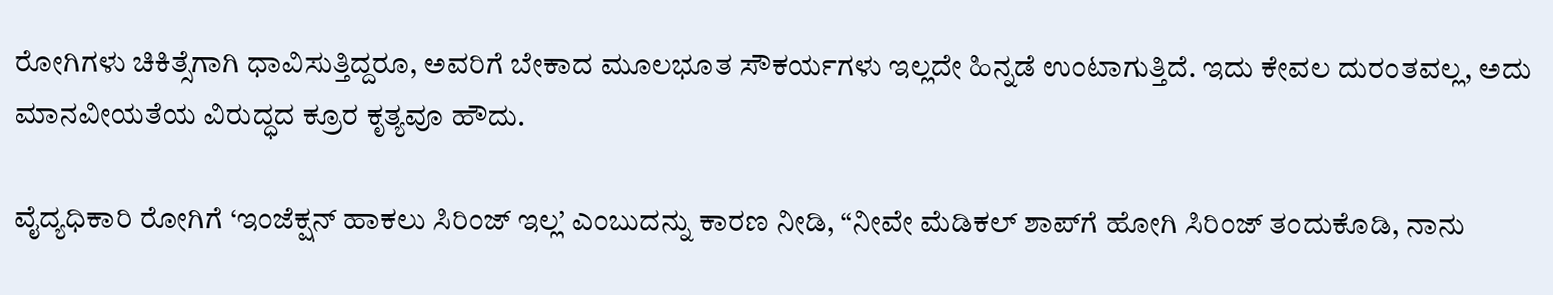ರೋಗಿಗಳು ಚಿಕಿತ್ಸೆಗಾಗಿ ಧಾವಿಸುತ್ತಿದ್ದರೂ, ಅವರಿಗೆ ಬೇಕಾದ ಮೂಲಭೂತ ಸೌಕರ್ಯಗಳು ಇಲ್ಲದೇ ಹಿನ್ನಡೆ ಉಂಟಾಗುತ್ತಿದೆ. ಇದು ಕೇವಲ ದುರಂತವಲ್ಲ, ಅದು ಮಾನವೀಯತೆಯ ವಿರುದ್ಧದ ಕ್ರೂರ ಕೃತ್ಯವೂ ಹೌದು.

ವೈದ್ಯಧಿಕಾರಿ ರೋಗಿಗೆ ‘ಇಂಜೆಕ್ಷನ್ ಹಾಕಲು ಸಿರಿಂಜ್ ಇಲ್ಲ’ ಎಂಬುದನ್ನು ಕಾರಣ ನೀಡಿ, “ನೀವೇ ಮೆಡಿಕಲ್‌ ಶಾಪ್‌ಗೆ ಹೋಗಿ ಸಿರಿಂಜ್ ತಂದುಕೊಡಿ, ನಾನು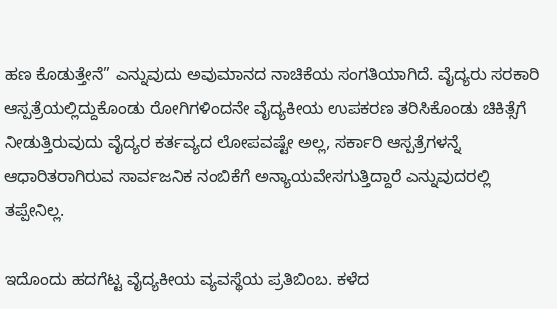ಹಣ ಕೊಡುತ್ತೇನೆ” ಎನ್ನುವುದು ಅವುಮಾನದ ನಾಚಿಕೆಯ ಸಂಗತಿಯಾಗಿದೆ. ವೈದ್ಯರು ಸರಕಾರಿ ಆಸ್ಪತ್ರೆಯಲ್ಲಿದ್ದುಕೊಂಡು ರೋಗಿಗಳಿಂದನೇ ವೈದ್ಯಕೀಯ ಉಪಕರಣ ತರಿಸಿಕೊಂಡು ಚಿಕಿತ್ಸೆಗೆ ನೀಡುತ್ತಿರುವುದು ವೈದ್ಯರ ಕರ್ತವ್ಯದ ಲೋಪವಷ್ಟೇ ಅಲ್ಲ, ಸರ್ಕಾರಿ ಆಸ್ಪತ್ರೆಗಳನ್ನೆ ಆಧಾರಿತರಾಗಿರುವ ಸಾರ್ವಜನಿಕ ನಂಬಿಕೆಗೆ ಅನ್ಯಾಯವೇಸಗುತ್ತಿದ್ದಾರೆ ಎನ್ನುವುದರಲ್ಲಿ ತಪ್ಪೇನಿಲ್ಲ.

ಇದೊಂದು ಹದಗೆಟ್ಟ ವೈದ್ಯಕೀಯ ವ್ಯವಸ್ಥೆಯ ಪ್ರತಿಬಿಂಬ. ಕಳೆದ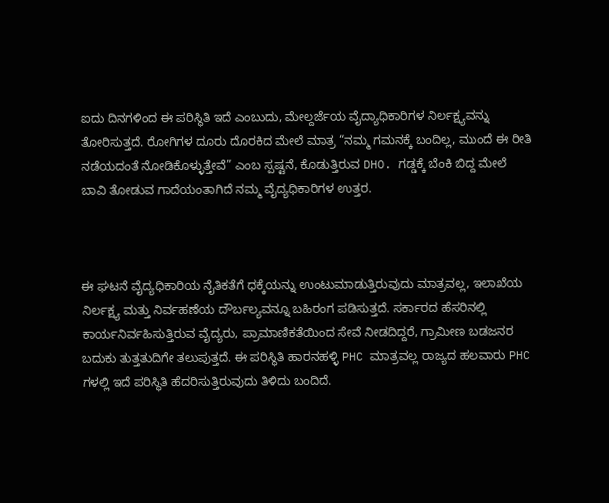ಐದು ದಿನಗಳಿಂದ ಈ ಪರಿಸ್ಥಿತಿ ಇದೆ ಎಂಬುದು, ಮೇಲ್ದರ್ಜೆಯ ವೈದ್ಯಾಧಿಕಾರಿಗಳ ನಿರ್ಲಕ್ಷ್ಯವನ್ನು ತೋರಿಸುತ್ತದೆ. ರೋಗಿಗಳ ದೂರು ದೊರಕಿದ ಮೇಲೆ ಮಾತ್ರ “ನಮ್ಮ ಗಮನಕ್ಕೆ ಬಂದಿಲ್ಲ, ಮುಂದೆ ಈ ರೀತಿ ನಡೆಯದಂತೆ ನೋಡಿಕೊಳ್ಳುತ್ತೇವೆ” ಎಂಬ ಸ್ಪಷ್ಟನೆ, ಕೊಡುತ್ತಿರುವ DHO. ಗಡ್ಡಕ್ಕೆ ಬೆಂಕಿ ಬಿದ್ದ ಮೇಲೆ ಬಾವಿ ತೋಡುವ ಗಾದೆಯಂತಾಗಿದೆ ನಮ್ಮ ವೈದ್ಯಧಿಕಾರಿಗಳ ಉತ್ತರ.



ಈ ಘಟನೆ ವೈದ್ಯಧಿಕಾರಿಯ ನೈತಿಕತೆಗೆ ಧಕ್ಕೆಯನ್ನು ಉಂಟುಮಾಡುತ್ತಿರುವುದು ಮಾತ್ರವಲ್ಲ, ಇಲಾಖೆಯ ನಿರ್ಲಕ್ಷ್ಯ ಮತ್ತು ನಿರ್ವಹಣೆಯ ದೌರ್ಬಲ್ಯವನ್ನೂ ಬಹಿರಂಗ ಪಡಿಸುತ್ತದೆ. ಸರ್ಕಾರದ ಹೆಸರಿನಲ್ಲಿ ಕಾರ್ಯನಿರ್ವಹಿಸುತ್ತಿರುವ ವೈದ್ಯರು, ಪ್ರಾಮಾಣಿಕತೆಯಿಂದ ಸೇವೆ ನೀಡದಿದ್ದರೆ, ಗ್ರಾಮೀಣ ಬಡಜನರ ಬದುಕು ತುತ್ತತುದಿಗೇ ತಲುಪುತ್ತದೆ. ಈ ಪರಿಸ್ಥಿತಿ ಹಾರನಹಳ್ಳಿ PHC ಮಾತ್ರವಲ್ಲ ರಾಜ್ಯದ ಹಲವಾರು PHC ಗಳಲ್ಲಿ ಇದೆ ಪರಿಸ್ಥಿತಿ ಹೆದರಿಸುತ್ತಿರುವುದು ತಿಳಿದು ಬಂದಿದೆ.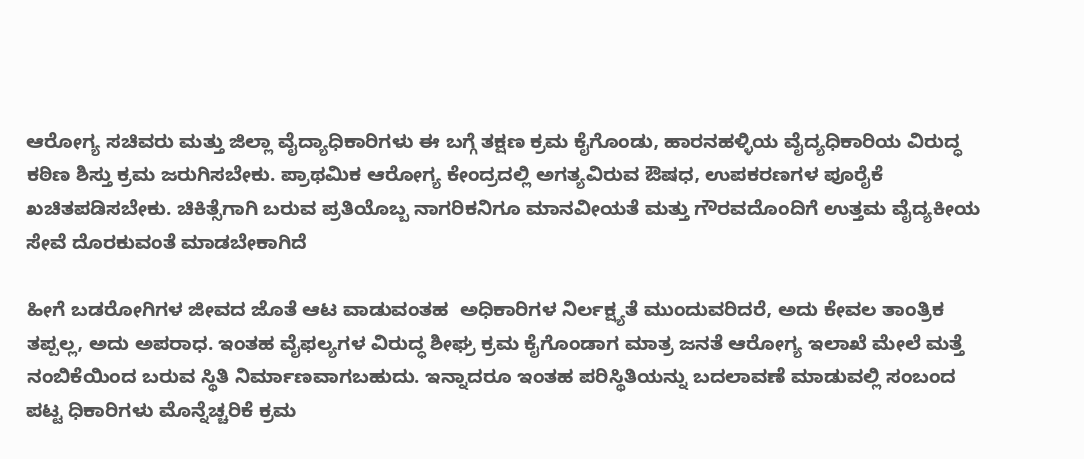ಆರೋಗ್ಯ ಸಚಿವರು ಮತ್ತು ಜಿಲ್ಲಾ ವೈದ್ಯಾಧಿಕಾರಿಗಳು ಈ ಬಗ್ಗೆ ತಕ್ಷಣ ಕ್ರಮ ಕೈಗೊಂಡು, ಹಾರನಹಳ್ಳಿಯ ವೈದ್ಯಧಿಕಾರಿಯ ವಿರುದ್ಧ ಕಠಿಣ ಶಿಸ್ತು ಕ್ರಮ ಜರುಗಿಸಬೇಕು. ಪ್ರಾಥಮಿಕ ಆರೋಗ್ಯ ಕೇಂದ್ರದಲ್ಲಿ ಅಗತ್ಯವಿರುವ ಔಷಧ, ಉಪಕರಣಗಳ ಪೂರೈಕೆ ಖಚಿತಪಡಿಸಬೇಕು. ಚಿಕಿತ್ಸೆಗಾಗಿ ಬರುವ ಪ್ರತಿಯೊಬ್ಬ ನಾಗರಿಕನಿಗೂ ಮಾನವೀಯತೆ ಮತ್ತು ಗೌರವದೊಂದಿಗೆ ಉತ್ತಮ ವೈದ್ಯಕೀಯ ಸೇವೆ ದೊರಕುವಂತೆ ಮಾಡಬೇಕಾಗಿದೆ

ಹೀಗೆ ಬಡರೋಗಿಗಳ ಜೀವದ ಜೊತೆ ಆಟ ವಾಡುವಂತಹ  ಅಧಿಕಾರಿಗಳ ನಿರ್ಲಕ್ಷ್ಯತೆ ಮುಂದುವರಿದರೆ, ಅದು ಕೇವಲ ತಾಂತ್ರಿಕ ತಪ್ಪಲ್ಲ, ಅದು ಅಪರಾಧ. ಇಂತಹ ವೈಫಲ್ಯಗಳ ವಿರುದ್ಧ ಶೀಘ್ರ ಕ್ರಮ ಕೈಗೊಂಡಾಗ ಮಾತ್ರ ಜನತೆ ಆರೋಗ್ಯ ಇಲಾಖೆ ಮೇಲೆ ಮತ್ತೆ ನಂಬಿಕೆಯಿಂದ ಬರುವ ಸ್ಥಿತಿ ನಿರ್ಮಾಣವಾಗಬಹುದು. ಇನ್ನಾದರೂ ಇಂತಹ ಪರಿಸ್ಥಿತಿಯನ್ನು ಬದಲಾವಣೆ ಮಾಡುವಲ್ಲಿ ಸಂಬಂದ ಪಟ್ಟ ಧಿಕಾರಿಗಳು ಮೊನ್ನೆಚ್ಚರಿಕೆ ಕ್ರಮ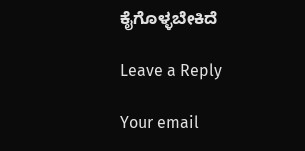ಕೈಗೊಳ್ಳಬೇಕಿದೆ

Leave a Reply

Your email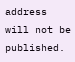address will not be published.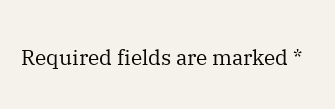Required fields are marked *